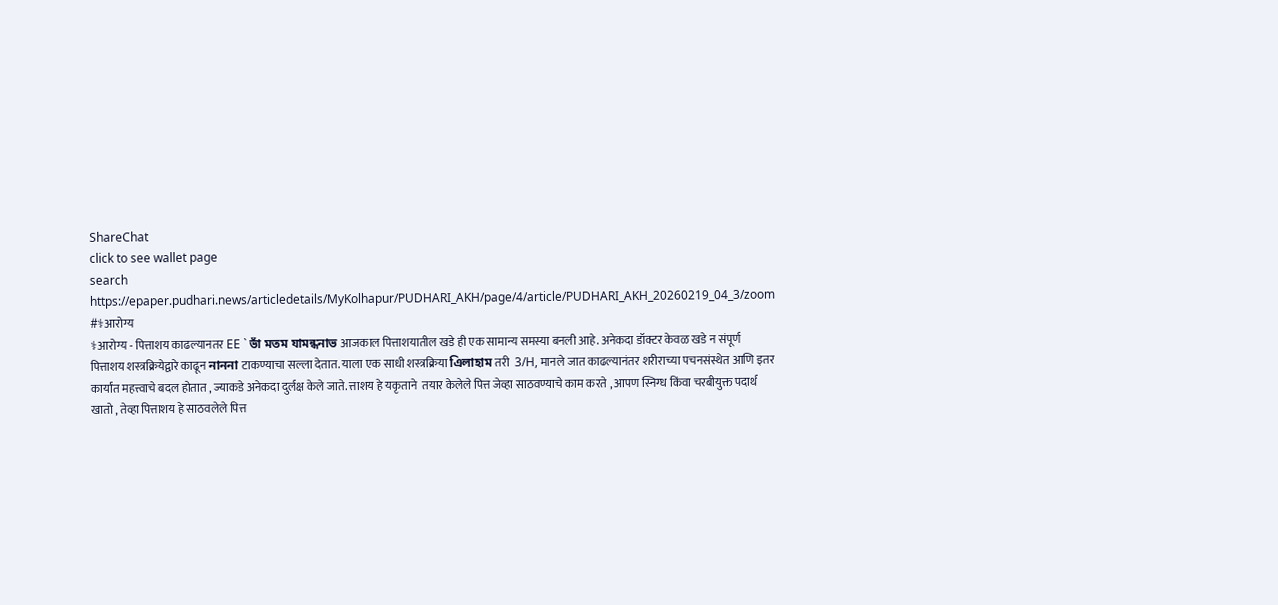ShareChat
click to see wallet page
search
https://epaper.pudhari.news/articledetails/MyKolhapur/PUDHARI_AKH/page/4/article/PUDHARI_AKH_20260219_04_3/zoom #⚕आरोग्य
⚕आरोग्य - पित्ताशय काढल्यानतर EE ` ভাঁ মতম যামন্ধনাভ आजकाल पित्ताशयातील खडे ही एक सामान्य समस्या बनली आहे. अनेकदा डॉक्टर केवळ खडे न संपूर्ण पित्ताशय शस्त्रक्रियेद्वारे काढून নাননা टाकण्याचा सल्ला देतात. याला एक साधी शस्त्रक्रिया এিলাহাম तरी  3/H, मानले जात काढल्यानंतर शरीराच्या पचनसंस्थेत आणि इतर कार्यांत महत्त्वाचे बदल होतात , ज्याकडे अनेकदा दुर्लक्ष केले जाते. त्ताशय हे यकृताने  तयार केलेले पित्त जेव्हा साठवण्याचे काम करते , आपण स्निग्ध किंवा चरबीयुक्त पदार्थ खातो , तेव्हा पित्ताशय हे साठवलेले पित्त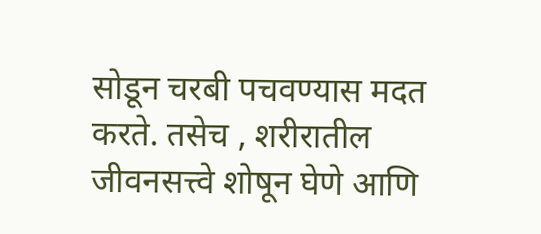सोडून चरबी पचवण्यास मदत करते. तसेच , शरीरातील जीवनसत्त्वे शोषून घेणे आणि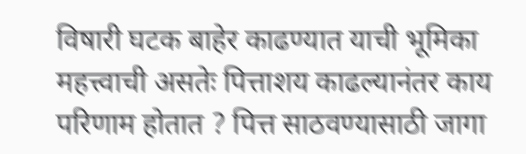विषारी घटक बाहेर काढण्यात याची भूमिका महत्त्वाची असतेः पित्ताशय काढल्यानंतर काय परिणाम होतात ? पित्त साठवण्यासाठी जागा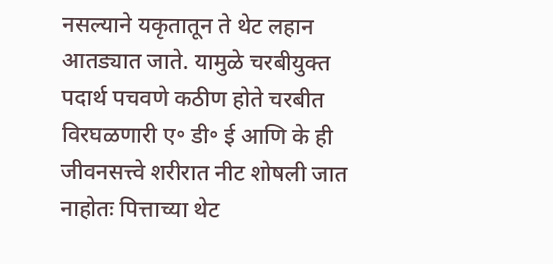नसल्याने यकृतातून ते थेट लहान आतड्यात जाते. यामुळे चरबीयुक्त पदार्थ पचवणे कठीण होते चरबीत विरघळणारी ए॰ डी॰ ई आणि के ही जीवनसत्त्वे शरीरात नीट शोषली जात नाहोतः पित्ताच्या थेट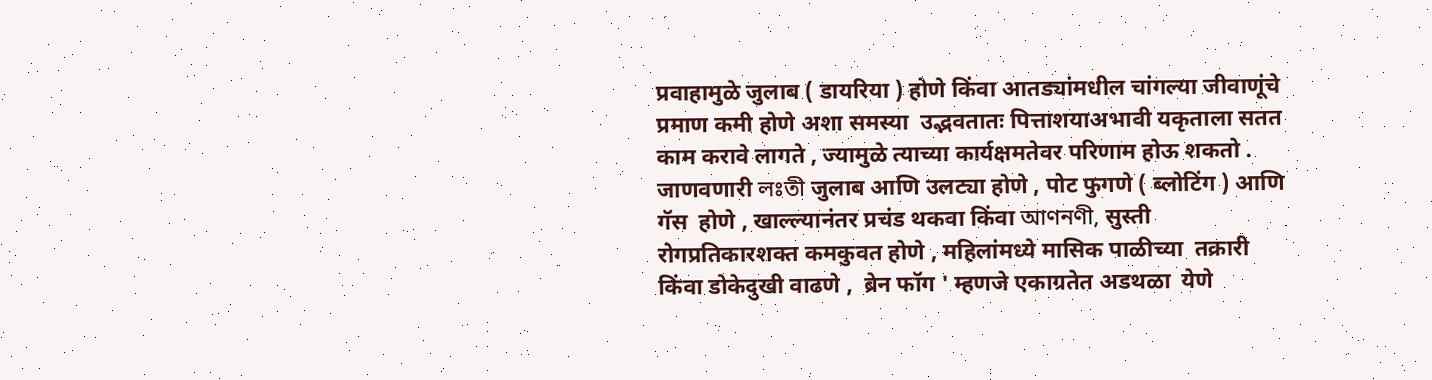प्रवाहामुळे जुलाब ( डायरिया ) होणे किंवा आतड्यांमधील चांगल्या जीवाणूंचे प्रमाण कमी होणे अशा समस्या  उद्भवतातः पित्ताशयाअभावी यकृताला सतत काम करावे लागते , ज्यामुळे त्याच्या कार्यक्षमतेवर परिणाम होऊ शकतो . जाणवणारी লঃতী जुलाब आणि उलट्या होणे , पोट फुगणे ( ब्लोटिंग ) आणि गॅस  होणे , खाल्ल्यानंतर प्रचंड थकवा किंवा আণনণী, सुस्ती रोगप्रतिकारशक्त कमकुवत होणे , महिलांमध्ये मासिक पाळीच्या  तक्रारी किंवा डोकेदुखी वाढणे ,  ब्रेन फॉग ' म्हणजे एकाग्रतेत अडथळा  येणे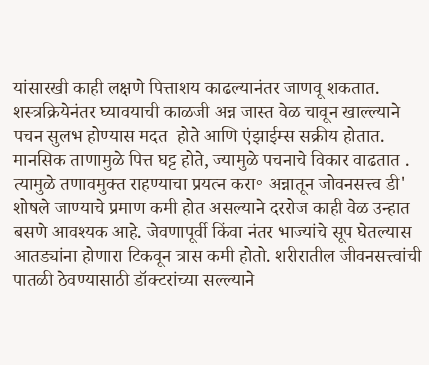यांसारखी काही लक्षणे पित्ताशय काढल्यानंतर जाणवू शकतात. शस्त्रक्रियेनंतर घ्यावयाची काळजी अन्न जास्त वेळ चावून खाल्ल्याने पचन सुलभ होण्यास मदत  होते आणि एंझाईम्स सक्रीय होतात. मानसिक ताणामुळे पित्त घट्ट होते, ज्यामुळे पचनाचे विकार वाढतात . त्यामुळे तणावमुक्त राहण्याचा प्रयत्न करा॰ अन्नातून जोवनसत्त्व डी' शोषले जाण्याचे प्रमाण कमी होत असल्याने दररोज काही वेळ उन्हात बसणे आवश्यक आहे. जेवणापूर्वी किंवा नंतर भाज्यांचे सूप घेतल्यास आतड्यांना होणारा टिकवून त्रास कमी होतो. शरीरातील जीवनसत्त्वांची पातळी ठेवण्यासाठी डॉक्टरांच्या सल्ल्याने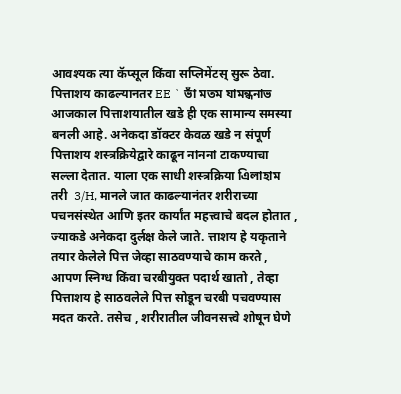आवश्यक त्या कॅप्सूल किंवा सप्लिमेंटस् सुरू ठेवा. पित्ताशय काढल्यानतर EE ` ভাঁ মতম যামন্ধনাভ आजकाल पित्ताशयातील खडे ही एक सामान्य समस्या बनली आहे. अनेकदा डॉक्टर केवळ खडे न संपूर्ण पित्ताशय शस्त्रक्रियेद्वारे काढून নাননা टाकण्याचा सल्ला देतात. याला एक साधी शस्त्रक्रिया এিলাহাম तरी  3/H, मानले जात काढल्यानंतर शरीराच्या पचनसंस्थेत आणि इतर कार्यांत महत्त्वाचे बदल होतात , ज्याकडे अनेकदा दुर्लक्ष केले जाते. त्ताशय हे यकृताने  तयार केलेले पित्त जेव्हा साठवण्याचे काम करते , आपण स्निग्ध किंवा चरबीयुक्त पदार्थ खातो , तेव्हा पित्ताशय हे साठवलेले पित्त सोडून चरबी पचवण्यास मदत करते. तसेच , शरीरातील जीवनसत्त्वे शोषून घेणे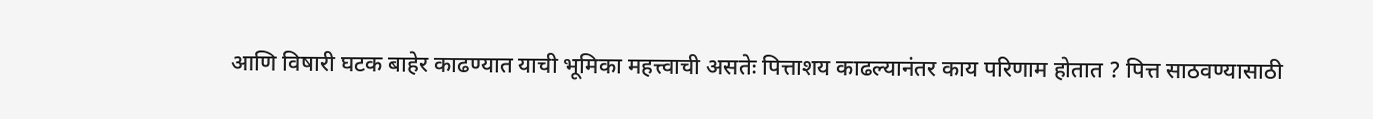आणि विषारी घटक बाहेर काढण्यात याची भूमिका महत्त्वाची असतेः पित्ताशय काढल्यानंतर काय परिणाम होतात ? पित्त साठवण्यासाठी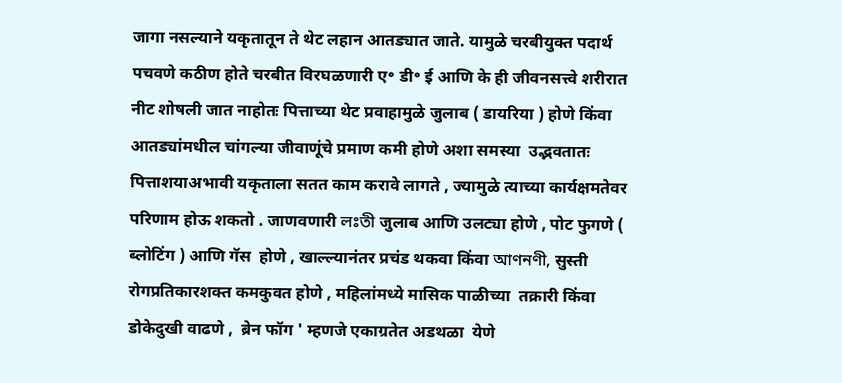जागा नसल्याने यकृतातून ते थेट लहान आतड्यात जाते. यामुळे चरबीयुक्त पदार्थ पचवणे कठीण होते चरबीत विरघळणारी ए॰ डी॰ ई आणि के ही जीवनसत्त्वे शरीरात नीट शोषली जात नाहोतः पित्ताच्या थेट प्रवाहामुळे जुलाब ( डायरिया ) होणे किंवा आतड्यांमधील चांगल्या जीवाणूंचे प्रमाण कमी होणे अशा समस्या  उद्भवतातः पित्ताशयाअभावी यकृताला सतत काम करावे लागते , ज्यामुळे त्याच्या कार्यक्षमतेवर परिणाम होऊ शकतो . जाणवणारी লঃতী जुलाब आणि उलट्या होणे , पोट फुगणे ( ब्लोटिंग ) आणि गॅस  होणे , खाल्ल्यानंतर प्रचंड थकवा किंवा আণনণী, सुस्ती रोगप्रतिकारशक्त कमकुवत होणे , महिलांमध्ये मासिक पाळीच्या  तक्रारी किंवा डोकेदुखी वाढणे ,  ब्रेन फॉग ' म्हणजे एकाग्रतेत अडथळा  येणे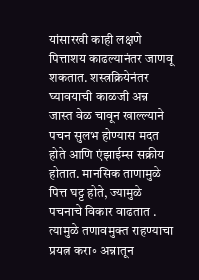यांसारखी काही लक्षणे पित्ताशय काढल्यानंतर जाणवू शकतात. शस्त्रक्रियेनंतर घ्यावयाची काळजी अन्न जास्त वेळ चावून खाल्ल्याने पचन सुलभ होण्यास मदत  होते आणि एंझाईम्स सक्रीय होतात. मानसिक ताणामुळे पित्त घट्ट होते, ज्यामुळे पचनाचे विकार वाढतात . त्यामुळे तणावमुक्त राहण्याचा प्रयत्न करा॰ अन्नातून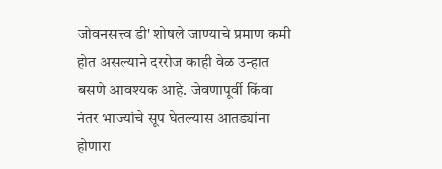जोवनसत्त्व डी' शोषले जाण्याचे प्रमाण कमी होत असल्याने दररोज काही वेळ उन्हात बसणे आवश्यक आहे. जेवणापूर्वी किंवा नंतर भाज्यांचे सूप घेतल्यास आतड्यांना होणारा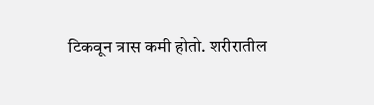टिकवून त्रास कमी होतो. शरीरातील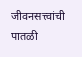जीवनसत्त्वांची पातळी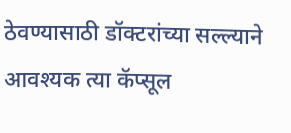ठेवण्यासाठी डॉक्टरांच्या सल्ल्याने आवश्यक त्या कॅप्सूल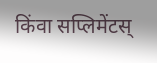किंवा सप्लिमेंटस्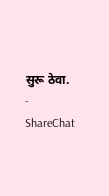सुरू ठेवा. - ShareChat